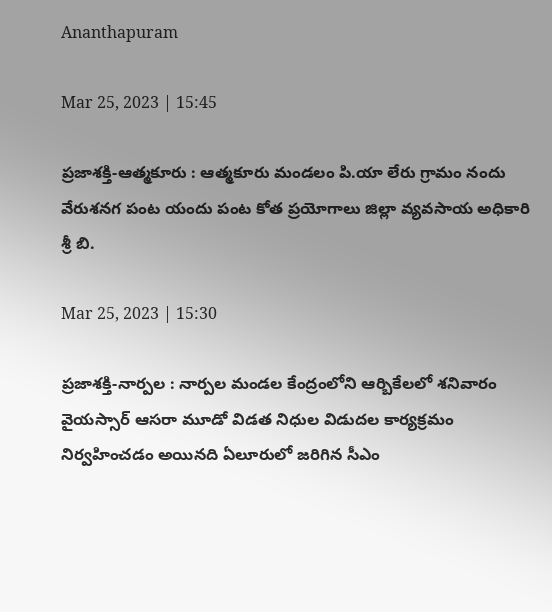Ananthapuram

Mar 25, 2023 | 15:45

ప్రజాశక్తి-ఆత్మకూరు : ఆత్మకూరు మండలం పి.యా లేరు గ్రామం నందు  వేరుశనగ పంట యందు పంట కోత ప్రయోగాలు జిల్లా వ్యవసాయ అధికారి శ్రీ బి.

Mar 25, 2023 | 15:30

ప్రజాశక్తి-నార్పల : నార్పల మండల కేంద్రంలోని ఆర్బికేలలో శనివారం వైయస్సార్ ఆసరా మూడో విడత నిధుల విడుదల కార్యక్రమం నిర్వహించడం అయినది ఏలూరులో జరిగిన సీఎం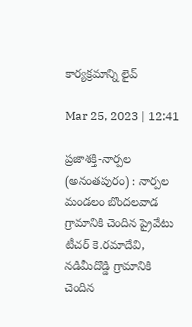కార్యక్రమాన్ని లైవ్

Mar 25, 2023 | 12:41

ప్రజాశక్తి-నార్పల (అనంతపురం) : నార్పల మండలం బొందలవాడ గ్రామానికి చెందిన ప్రైవేటు టీచర్‌ కె.రమాదేవి, నడిమీదొడ్డి గ్రామానికి చెందిన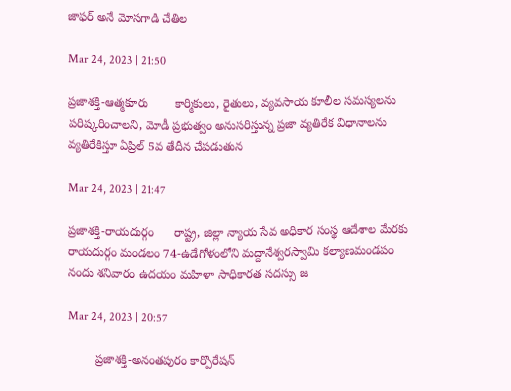జాఫర్‌ అనే మోసగాడి చేతిల

Mar 24, 2023 | 21:50

ప్రజాశక్తి-ఆత్మకూరు        కార్మికులు, రైతులు, వ్యవసాయ కూలీల సమస్యలను పరిష్కరించాలని, మోడీ ప్రభుత్వం అనుసరిస్తున్న ప్రజా వ్యతిరేక విధానాలను వ్యతిరేకిస్తూ ఏప్రిల్‌ 5వ తేదీన చేపడుతున

Mar 24, 2023 | 21:47

ప్రజాశక్తి-రాయదుర్గం      రాష్ట్ర, జిల్లా న్యాయ సేవ అధికార సంస్థ ఆదేశాల మేరకు రాయదుర్గం మండలం 74-ఉడేగోళంలోని మద్దానేశ్వరస్వామి కల్యాణమండపం నందు శనివారం ఉదయం మహిళా సాధికారత సదస్సు జ

Mar 24, 2023 | 20:57

        ప్రజాశక్తి-అనంతపురం కార్పొరేషన్‌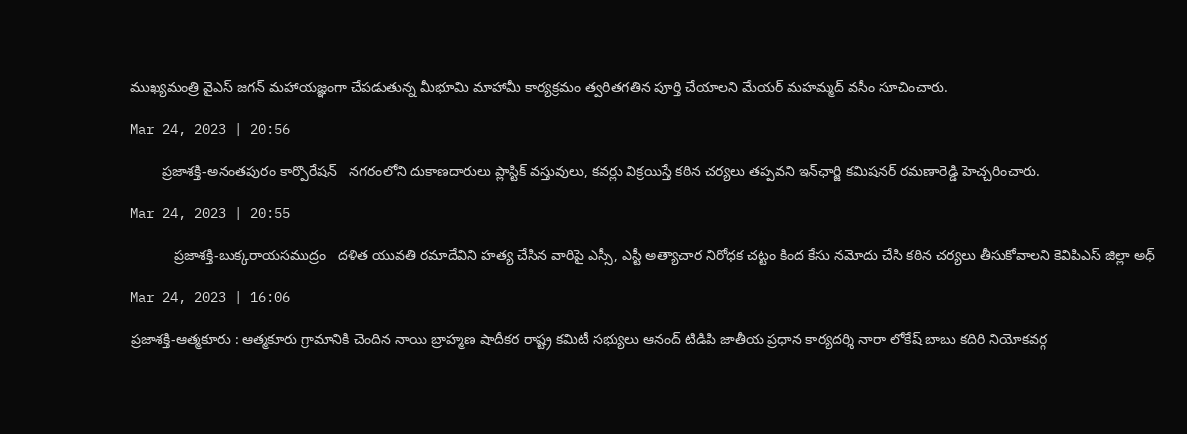ముఖ్యమంత్రి వైఎస్‌ జగన్‌ మహాయజ్ఞంగా చేపడుతున్న మీభూమి మాహామీ కార్యక్రమం త్వరితగతిన పూర్తి చేయాలని మేయర్‌ మహమ్మద్‌ వసీం సూచించారు.

Mar 24, 2023 | 20:56

        ప్రజాశక్తి-అనంతపురం కార్పొరేషన్‌   నగరంలోని దుకాణదారులు ప్లాస్టిక్‌ వస్తువులు, కవర్లు విక్రయిస్తే కఠిన చర్యలు తప్పవని ఇన్‌ఛార్జి కమిషనర్‌ రమణారెడ్డి హెచ్చరించారు.

Mar 24, 2023 | 20:55

           ప్రజాశక్తి-బుక్కరాయసముద్రం   దళిత యువతి రమాదేవిని హత్య చేసిన వారిపై ఎస్సీ, ఎస్టీ అత్యాచార నిరోధక చట్టం కింద కేసు నమోదు చేసి కఠిన చర్యలు తీసుకోవాలని కెవిపిఎస్‌ జిల్లా అధ్

Mar 24, 2023 | 16:06

ప్రజాశక్తి-ఆత్మకూరు : ఆత్మకూరు గ్రామానికి చెందిన నాయి బ్రాహ్మణ షాదీకర రాష్ట్ర కమిటీ సభ్యులు ఆనంద్ టిడిపి జాతీయ ప్రధాన కార్యదర్శి నారా లోకేష్ బాబు కదిరి నియోకవర్గ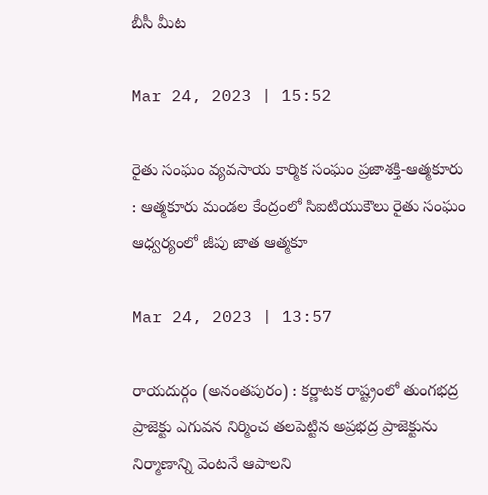బీసీ మీట

Mar 24, 2023 | 15:52

రైతు సంఘం వ్యవసాయ కార్మిక సంఘం ప్రజాశక్తి-ఆత్మకూరు : ఆత్మకూరు మండల కేంద్రంలో సిఐటియుకౌలు రైతు సంఘం ఆధ్వర్యంలో జీపు జాత ఆత్మకూ

Mar 24, 2023 | 13:57

రాయదుర్గం (అనంతపురం) : కర్ణాటక రాష్ట్రంలో తుంగభద్ర ప్రాజెక్టు ఎగువన నిర్మించ తలపెట్టిన అప్రభద్ర ప్రాజెక్టును నిర్మాణాన్ని వెంటనే ఆపాలని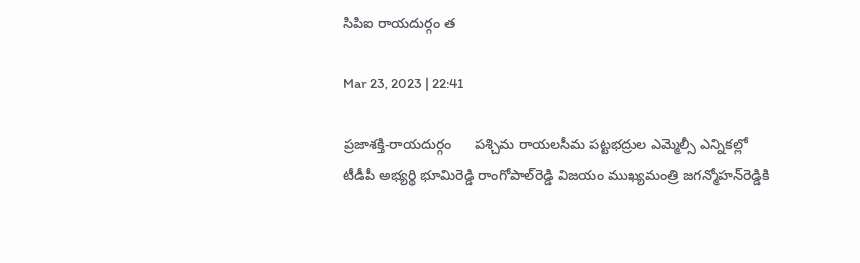సిపిఐ రాయదుర్గం త

Mar 23, 2023 | 22:41

ప్రజాశక్తి-రాయదుర్గం      పశ్చిమ రాయలసీమ పట్టభద్రుల ఎమ్మెల్సీ ఎన్నికల్లో టీడీపీ అభ్యర్థి భూమిరెడ్డి రాంగోపాల్‌రెడ్డి విజయం ముఖ్యమంత్రి జగన్మోహన్‌రెడ్డికి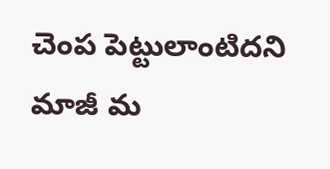చెంప పెట్టులాంటిదని మాజీ మ